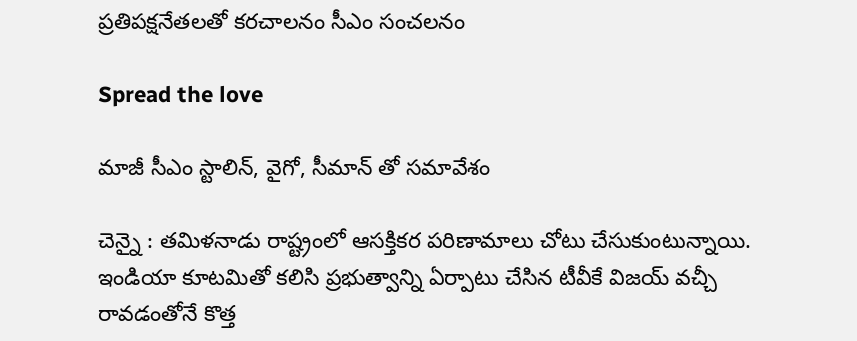ప్ర‌తిప‌క్షనేత‌ల‌తో క‌ర‌చాల‌నం సీఎం సంచ‌ల‌నం

Spread the love

మాజీ సీఎం స్టాలిన్, వైగో, సీమాన్ తో స‌మావేశం

చెన్నై : త‌మిళ‌నాడు రాష్ట్రంలో ఆస‌క్తిక‌ర ప‌రిణామాలు చోటు చేసుకుంటున్నాయి. ఇండియా కూట‌మితో క‌లిసి ప్ర‌భుత్వాన్ని ఏర్పాటు చేసిన టీవీకే విజ‌య్ వ‌చ్చీ రావ‌డంతోనే కొత్త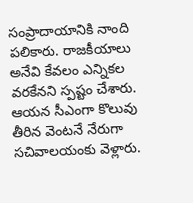సంప్రాదాయానికి నాంది ప‌లికారు. రాజ‌కీయాలు అనేవి కేవ‌లం ఎన్నిక‌ల వ‌ర‌కేన‌ని స్ప‌ష్టం చేశారు. ఆయ‌న సీఎంగా కొలువు తీరిన వెంట‌నే నేరుగా స‌చివాల‌యంకు వెళ్లారు.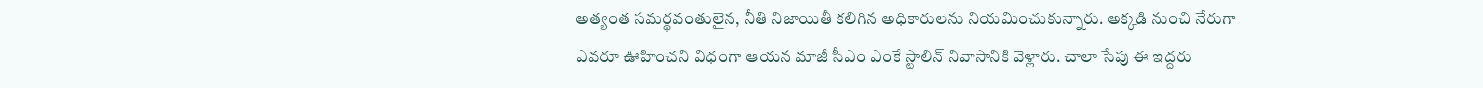అత్యంత స‌మ‌ర్థ‌వంతులైన‌, నీతి నిజాయితీ క‌లిగిన అధికారుల‌ను నియ‌మించుకున్నారు. అక్క‌డి నుంచి నేరుగా ఎవ‌రూ ఊహించ‌ని విధంగా ఆయ‌న మాజీ సీఎం ఎంకే స్టాలిన్ నివాసానికి వెళ్లారు. చాలా సేపు ఈ ఇద్ద‌రు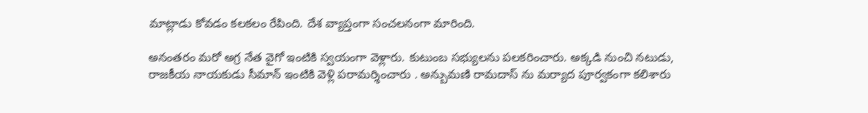మాట్లాడు కోవ‌డం క‌ల‌క‌లం రేపింది. దేశ వ్యాప్తంగా సంచ‌ల‌నంగా మారింది.

అనంత‌రం మ‌రో అగ్ర నేత వైగో ఇంటికి స్వ‌యంగా వెళ్లారు. కుటుంబ స‌భ్యుల‌ను ప‌ల‌క‌రించారు. అక్క‌డి నుంచి న‌టుడు, రాజ‌కీయ నాయ‌కుడు సీమాన్ ఇంటికి వెళ్లి ప‌రామ‌ర్శించారు . అన్బుమణి రామదాస్ ను మర్యాద పూర్వకంగా కలిశారు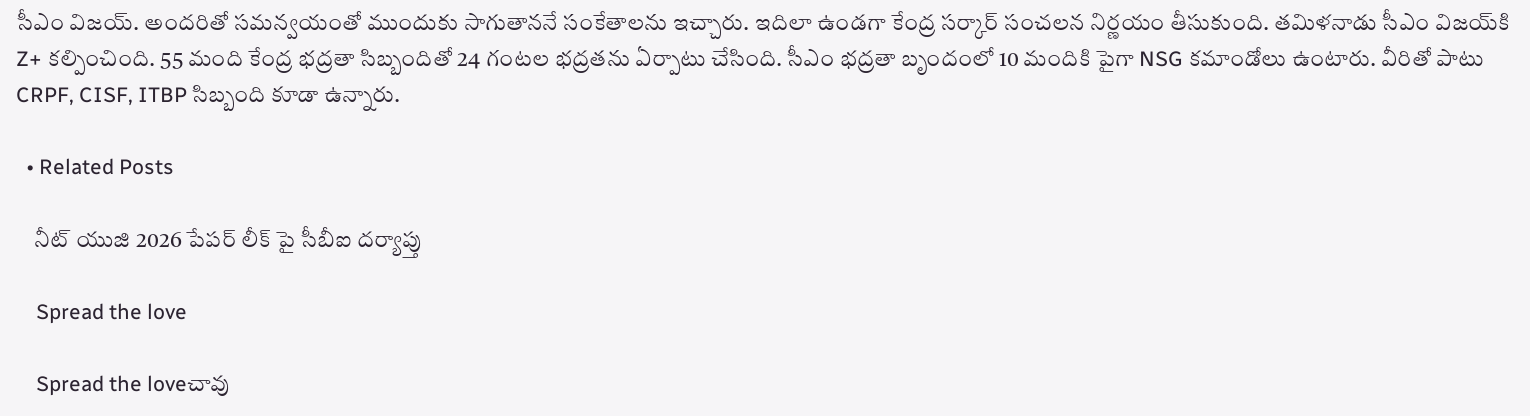సీఎం విజ‌య్. అందరితో సమన్వయంతో ముందుకు సాగుతాననే సంకేతాలను ఇచ్చారు. ఇదిలా ఉండ‌గా కేంద్ర స‌ర్కార్ సంచ‌ల‌న నిర్ణ‌యం తీసుకుంది. తమిళనాడు సీఎం విజయ్‌కి Z+ కల్పించింది. 55 మంది కేంద్ర భద్రతా సిబ్బందితో 24 గంటల భద్రతను ఏర్పాటు చేసింది. సీఎం భద్రతా బృందంలో 10 మందికి పైగా NSG కమాండోలు ఉంటారు. వీరితో పాటు CRPF, CISF, ITBP సిబ్బంది కూడా ఉన్నారు.

  • Related Posts

    నీట్ యుజి 2026 పేప‌ర్ లీక్ పై సీబీఐ ద‌ర్యాప్తు

    Spread the love

    Spread the loveచావు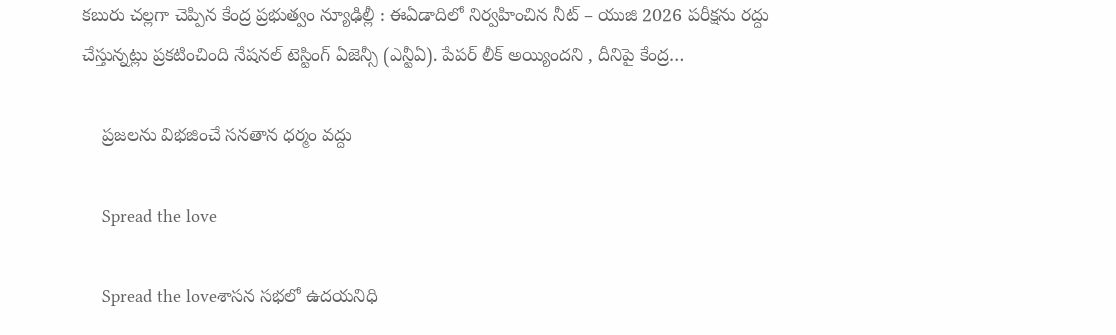క‌బురు చ‌ల్ల‌గా చెప్పిన కేంద్ర ప్ర‌భుత్వం న్యూఢిల్లీ : ఈఏడాదిలో నిర్వ‌హించిన నీట్ – యుజి 2026 ప‌రీక్షను ర‌ద్దు చేస్తున్న‌ట్లు ప్ర‌క‌టించింది నేష‌న‌ల్ టెస్టింగ్ ఏజెన్సీ (ఎన్టీఏ). పేప‌ర్ లీక్ అయ్యింద‌ని , దీనిపై కేంద్ర…

    ప్ర‌జ‌ల‌ను విభ‌జించే స‌న‌తాన ధ‌ర్మం వ‌ద్దు

    Spread the love

    Spread the loveశాస‌న స‌భ‌లో ఉద‌య‌నిధి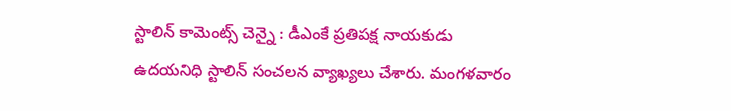స్టాలిన్ కామెంట్స్ చెన్నై : డీఎంకే ప్ర‌తిప‌క్ష నాయ‌కుడు ఉద‌య‌నిధి స్టాలిన్ సంచ‌ల‌న వ్యాఖ్య‌లు చేశారు. మంగ‌ళ‌వారం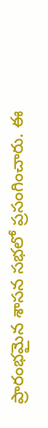ప్రారంభ‌మైన శాస‌న స‌భ‌లో ప్ర‌సంగించారు. ఈ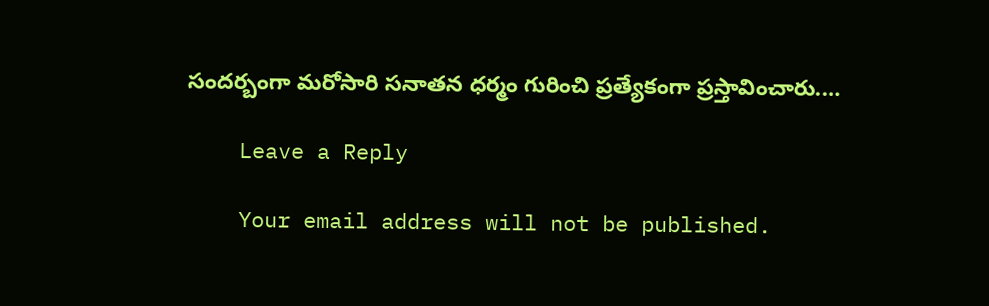సంద‌ర్బంగా మ‌రోసారి స‌నాత‌న ధ‌ర్మం గురించి ప్ర‌త్యేకంగా ప్ర‌స్తావించారు.…

    Leave a Reply

    Your email address will not be published.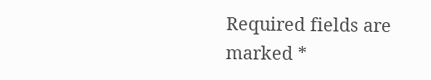Required fields are marked *